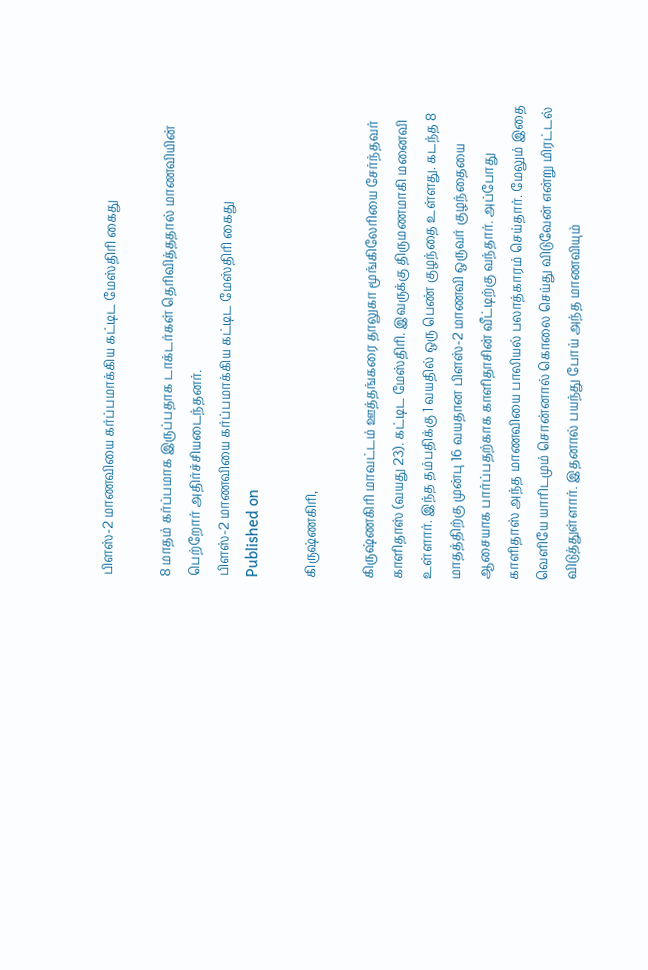பிளஸ்-2 மாணவியை கர்ப்பமாக்கிய கட்டிட மேஸ்திரி கைது

8 மாதம் கர்ப்பமாக இருப்பதாக டாக்டர்கள் தெரிவித்ததால் மாணவியின் பெற்றோர் அதிர்ச்சியடைந்தனர்.
பிளஸ்-2 மாணவியை கர்ப்பமாக்கிய கட்டிட மேஸ்திரி கைது
Published on

கிருஷ்ணகிரி,

கிருஷ்ணகிரி மாவட்டம் ஊத்தங்கரை தாலுகா மூங்கிலேரியை சேர்ந்தவர் காளிதாஸ் (வயது 23). கட்டிட மேஸ்திரி. இவருக்கு திருமணமாகி மனைவி உள்ளார். இந்த தம்பதிக்கு 1 வயதில் ஒரு பெண் குழந்தை உள்ளது. கடந்த 8 மாதத்திற்கு முன்பு 16 வயதான பிளஸ்-2 மாணவி ஒருவர் குழந்தையை ஆசையாக பார்ப்பதற்காக காளிதாசின் வீட்டிற்கு வந்தார். அப்போது காளிதாஸ் அந்த மாணவியை பாலியல் பலாத்காரம் செய்தார். மேலும் இதை வெளியே யாரிடமும் சொன்னால் கொலை செய்து விடுவேன் என்று மிரட்டல் விடுத்துள்ளார். இதனால் பயந்து போய் அந்த மாணவியும்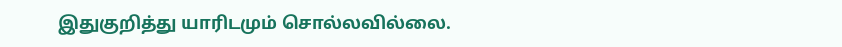இதுகுறித்து யாரிடமும் சொல்லவில்லை.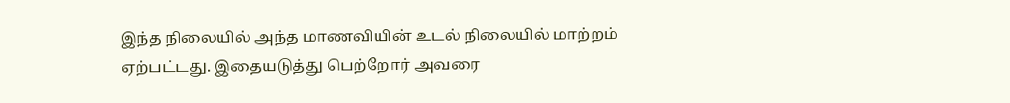இந்த நிலையில் அந்த மாணவியின் உடல் நிலையில் மாற்றம் ஏற்பட்டது. இதையடுத்து பெற்றோர் அவரை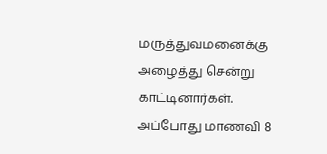மருத்துவமனைக்கு அழைத்து சென்று காட்டினார்கள். அப்போது மாணவி 8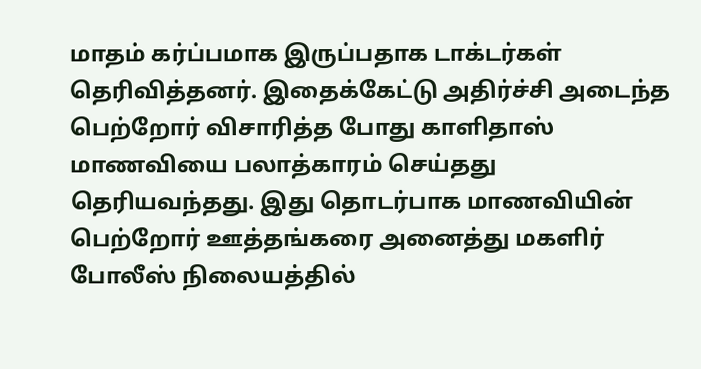மாதம் கர்ப்பமாக இருப்பதாக டாக்டர்கள் தெரிவித்தனர். இதைக்கேட்டு அதிர்ச்சி அடைந்த பெற்றோர் விசாரித்த போது காளிதாஸ் மாணவியை பலாத்காரம் செய்தது தெரியவந்தது. இது தொடர்பாக மாணவியின் பெற்றோர் ஊத்தங்கரை அனைத்து மகளிர் போலீஸ் நிலையத்தில்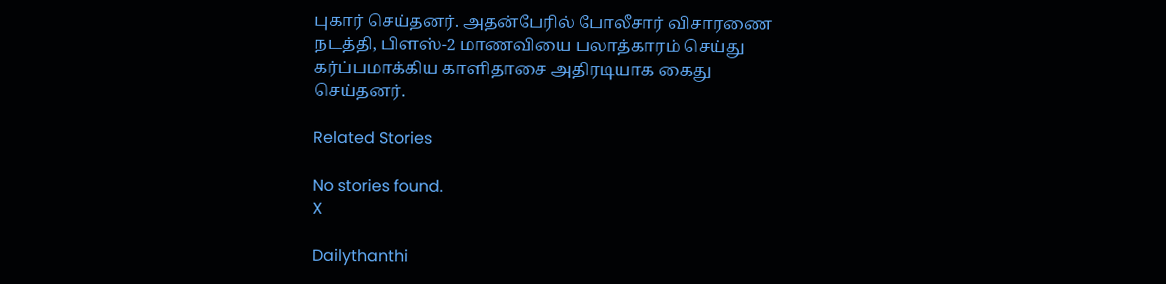புகார் செய்தனர். அதன்பேரில் போலீசார் விசாரணை நடத்தி, பிளஸ்-2 மாணவியை பலாத்காரம் செய்து கர்ப்பமாக்கிய காளிதாசை அதிரடியாக கைது செய்தனர்.

Related Stories

No stories found.
X

Dailythanthi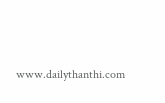www.dailythanthi.com